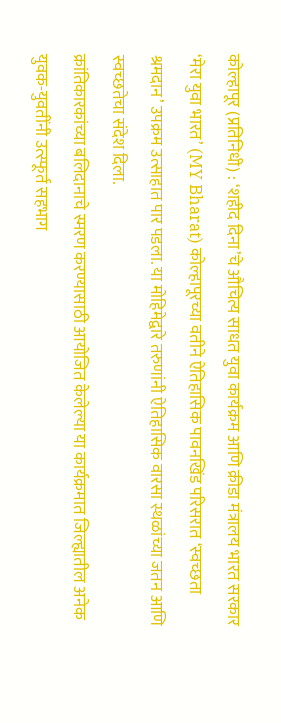कोल्हापूर (प्रतिनिधी) : ‘शहीद दिना’चे औचित्य साधत युवा कार्यक्रम आणि क्रीडा मंत्रालय भारत सरकार ‘मेरा युवा भारत’ (MY Bharat) कोल्हापूरच्या वतीने ऐतिहासिक पावनखिंड परिसरात ‘स्वच्छता श्रमदान’ उपक्रम उत्साहात पार पडला. या मोहिमेद्वारे तरुणांनी ऐतिहासिक वारसा स्थळांच्या जतन आणि स्वच्छतेचा संदेश दिला.
क्रांतिकारकांच्या बलिदानाचे स्मरण करण्यासाठी आयोजित केलेल्या या कार्यक्रमात जिल्ह्यातील अनेक युवक-युवतींनी उत्स्फूर्त सहभाग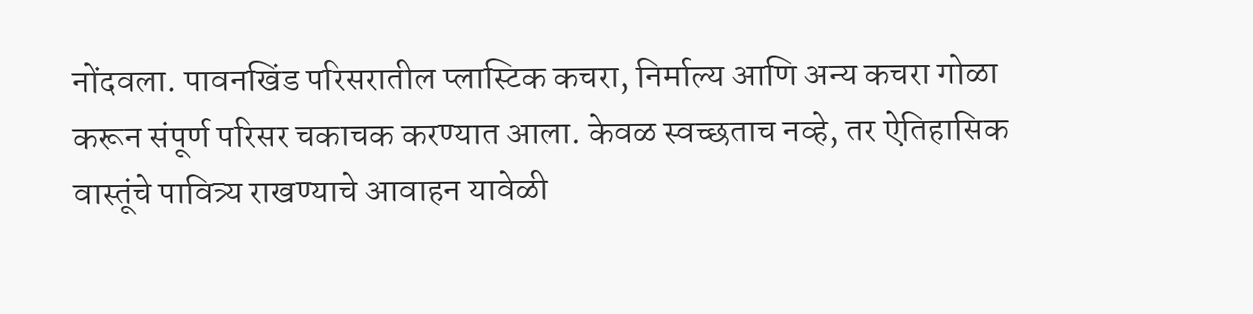नोंदवला. पावनखिंड परिसरातील प्लास्टिक कचरा, निर्माल्य आणि अन्य कचरा गोळा करून संपूर्ण परिसर चकाचक करण्यात आला. केवळ स्वच्छताच नव्हे, तर ऐतिहासिक वास्तूंचे पावित्र्य राखण्याचे आवाहन यावेळी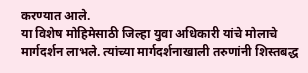करण्यात आले.
या विशेष मोहिमेसाठी जिल्हा युवा अधिकारी यांचे मोलाचे मार्गदर्शन लाभले. त्यांच्या मार्गदर्शनाखाली तरुणांनी शिस्तबद्ध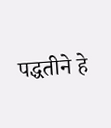पद्धतीने हे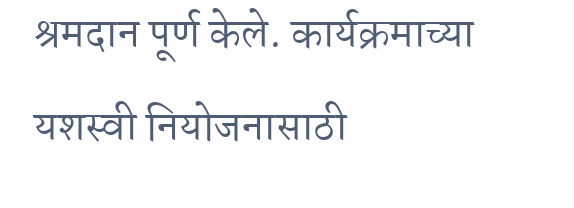श्रमदान पूर्ण केले. कार्यक्रमाच्या यशस्वी नियोजनासाठी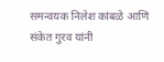समन्वयक निलेश कांबळे आणि संकेत गुरव यांनी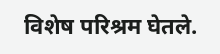विशेष परिश्रम घेतले.